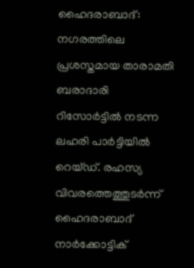ഹൈദരാബാദ്: നഗരത്തിലെ പ്രശസ്തമായ താരാമതി ബരാദാരി റിസോർട്ടിൽ നടന്ന ലഹരി പാർട്ടിയിൽ റെയ്ഡ്. രഹസ്യ വിവരത്തെത്തുടർന്ന് ഹൈദരാബാദ് നാർക്കോട്ടിക്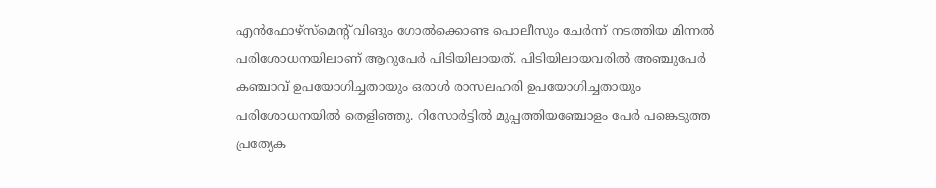എൻഫോഴ്സ്മെന്റ് വിങും ഗോൽക്കൊണ്ട പൊലീസും ചേർന്ന് നടത്തിയ മിന്നൽ പരിശോധനയിലാണ് ആറുപേർ പിടിയിലായത്. പിടിയിലായവരിൽ അഞ്ചുപേർ കഞ്ചാവ് ഉപയോഗിച്ചതായും ഒരാൾ രാസലഹരി ഉപയോഗിച്ചതായും പരിശോധനയിൽ തെളിഞ്ഞു. റിസോർട്ടിൽ മുപ്പത്തിയഞ്ചോളം പേർ പങ്കെടുത്ത പ്രത്യേക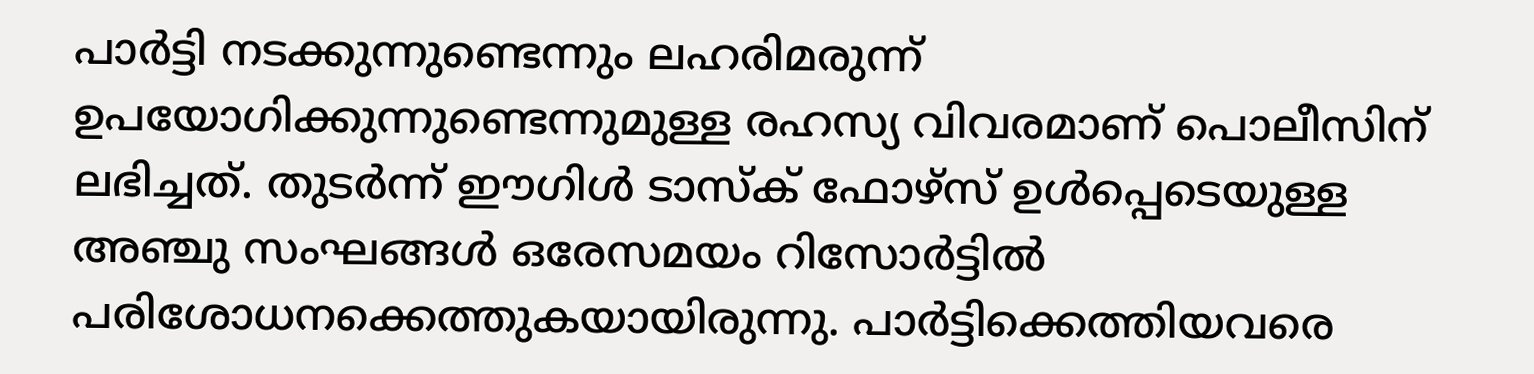പാർട്ടി നടക്കുന്നുണ്ടെന്നും ലഹരിമരുന്ന് ഉപയോഗിക്കുന്നുണ്ടെന്നുമുള്ള രഹസ്യ വിവരമാണ് പൊലീസിന് ലഭിച്ചത്. തുടർന്ന് ഈഗിൾ ടാസ്ക് ഫോഴ്സ് ഉൾപ്പെടെയുള്ള അഞ്ചു സംഘങ്ങൾ ഒരേസമയം റിസോർട്ടിൽ പരിശോധനക്കെത്തുകയായിരുന്നു. പാർട്ടിക്കെത്തിയവരെ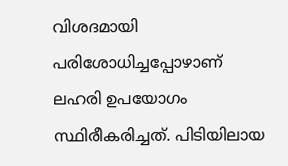വിശദമായി പരിശോധിച്ചപ്പോഴാണ് ലഹരി ഉപയോഗം സ്ഥിരീകരിച്ചത്. പിടിയിലായ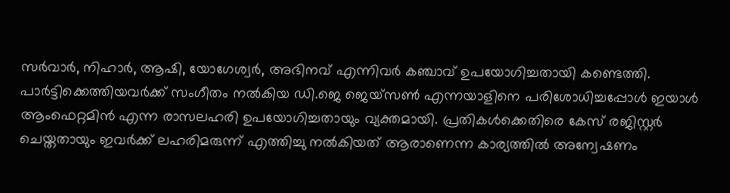സർവാർ, നിഹാർ, ആഷി, യോഗേശ്വർ, അഭിനവ് എന്നിവർ കഞ്ചാവ് ഉപയോഗിച്ചതായി കണ്ടെത്തി. പാർട്ടിക്കെത്തിയവർക്ക് സംഗീതം നൽകിയ ഡി.ജെ ജെയ്സൺ എന്നയാളിനെ പരിശോധിച്ചപ്പോൾ ഇയാൾ ആംഫെറ്റമിൻ എന്ന രാസലഹരി ഉപയോഗിച്ചതായും വ്യക്തമായി. പ്രതികൾക്കെതിരെ കേസ് രജിസ്റ്റർ ചെയ്തതായും ഇവർക്ക് ലഹരിമരുന്ന് എത്തിച്ചു നൽകിയത് ആരാണെന്ന കാര്യത്തിൽ അന്വേഷണം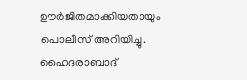ഊർജിതമാക്കിയതായും പൊലീസ് അറിയിച്ചു. ഹൈദരാബാദ്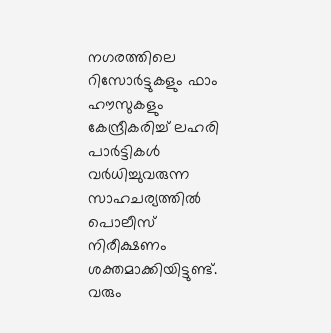നഗരത്തിലെ റിസോർട്ടുകളും ഫാം ഹൗസുകളും കേന്ദ്രീകരിച്ച് ലഹരി പാർട്ടികൾ വർധിച്ചുവരുന്ന സാഹചര്യത്തിൽ പൊലീസ് നിരീക്ഷണം ശക്തമാക്കിയിട്ടുണ്ട്. വരും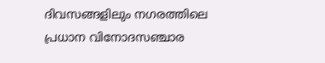ദിവസങ്ങളിലും നഗരത്തിലെ പ്രധാന വിനോദസഞ്ചാര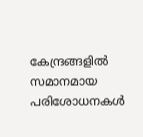കേന്ദ്രങ്ങളിൽ സമാനമായ പരിശോധനകൾ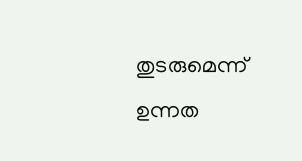തുടരുമെന്ന് ഉന്നത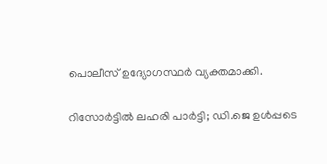പൊലീസ് ഉദ്യോഗസ്ഥർ വ്യക്തമാക്കി.

റിസോർട്ടിൽ ലഹരി പാർട്ടി; ഡി.ജെ ഉൾപ്പടെ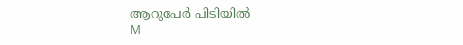ആറുപേർ പിടിയിൽ
M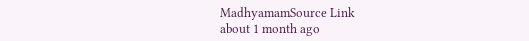MadhyamamSource Link
about 1 month ago